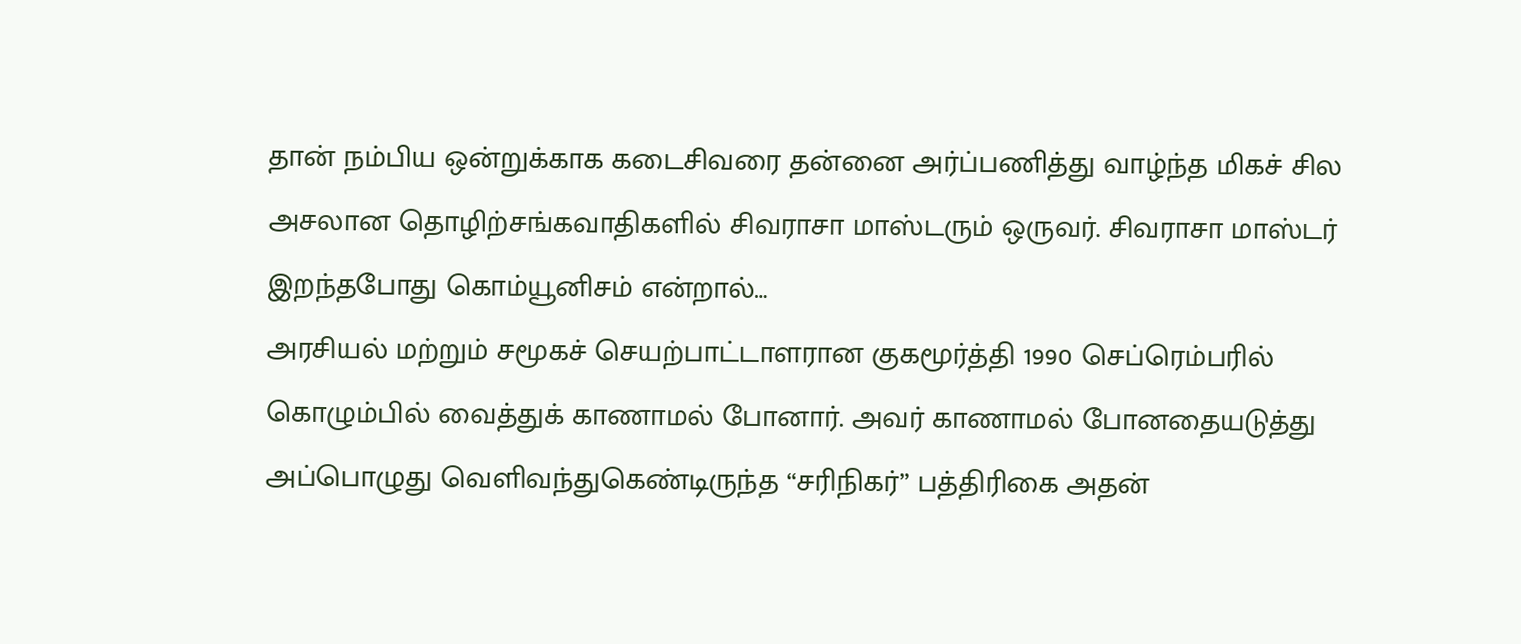தான் நம்பிய ஒன்றுக்காக கடைசிவரை தன்னை அர்ப்பணித்து வாழ்ந்த மிகச் சில அசலான தொழிற்சங்கவாதிகளில் சிவராசா மாஸ்டரும் ஒருவர். சிவராசா மாஸ்டர் இறந்தபோது கொம்யூனிசம் என்றால்…
அரசியல் மற்றும் சமூகச் செயற்பாட்டாளரான குகமூர்த்தி 1990 செப்ரெம்பரில் கொழும்பில் வைத்துக் காணாமல் போனார். அவர் காணாமல் போனதையடுத்து அப்பொழுது வெளிவந்துகெண்டிருந்த “சரிநிகர்” பத்திரிகை அதன்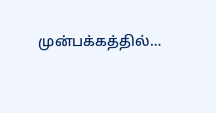முன்பக்கத்தில்…